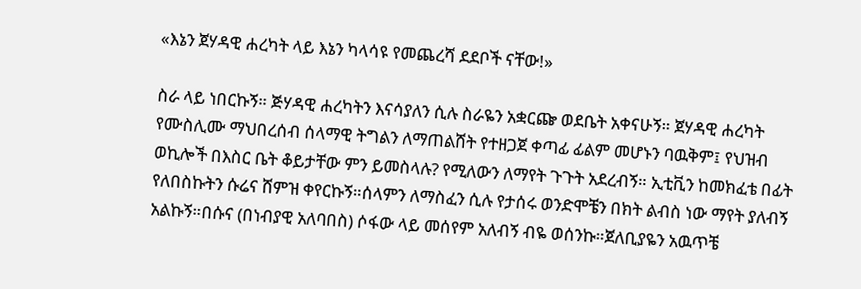«እኔን ጀሃዳዊ ሐረካት ላይ እኔን ካላሳዩ የመጨረሻ ደደቦች ናቸው!»

ስራ ላይ ነበርኩኝ። ጅሃዳዊ ሐረካትን እናሳያለን ሲሉ ስራዬን አቋርጬ ወደቤት አቀናሁኝ። ጀሃዳዊ ሐረካት የሙስሊሙ ማህበረሰብ ሰላማዊ ትግልን ለማጠልሸት የተዘጋጀ ቀጣፊ ፊልም መሆኑን ባዉቅም፤ የህዝብ ወኪሎች በእስር ቤት ቆይታቸው ምን ይመስላሉ? የሚለውን ለማየት ጉጉት አደረብኝ። ኢቲቪን ከመክፈቴ በፊት የለበስኩትን ሱሬና ሸምዝ ቀየርኩኝ።ሰላምን ለማስፈን ሲሉ የታሰሩ ወንድሞቼን በክት ልብስ ነው ማየት ያለብኝ አልኩኝ።በሱና (በነብያዊ አለባበስ) ሶፋው ላይ መሰየም አለብኝ ብዬ ወሰንኩ።ጀለቢያዬን አዉጥቼ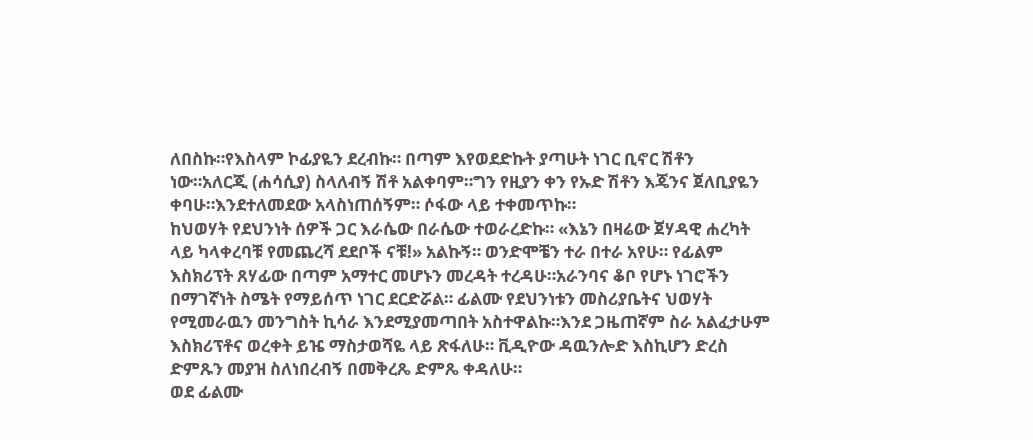ለበስኩ።የእስላም ኮፊያዬን ደረብኩ። በጣም እየወደድኩት ያጣሁት ነገር ቢኖር ሽቶን ነው።አለርጂ (ሐሳሲያ) ስላለብኝ ሽቶ አልቀባም።ግን የዚያን ቀን የኡድ ሽቶን እጄንና ጀለቢያዬን ቀባሁ።እንደተለመደው አላስነጠሰኝም። ሶፋው ላይ ተቀመጥኩ።
ከህወሃት የደህንነት ሰዎች ጋር እራሴው በራሴው ተወራረድኩ። «እኔን በዛሬው ጀሃዳዊ ሐረካት ላይ ካላቀረባቹ የመጨረሻ ደደቦች ናቹ!» አልኩኝ። ወንድሞቼን ተራ በተራ አየሁ። የፊልም እስክሪፕት ጸሃፊው በጣም አማተር መሆኑን መረዳት ተረዳሁ።አራንባና ቆቦ የሆኑ ነገሮችን በማገኛነት ስሜት የማይሰጥ ነገር ደርድሯል። ፊልሙ የደህንነቱን መስሪያቤትና ህወሃት የሚመራዉን መንግስት ኪሳራ እንደሚያመጣበት አስተዋልኩ።እንደ ጋዜጠኛም ስራ አልፈታሁም እስክሪፕቶና ወረቀት ይዤ ማስታወሻዬ ላይ ጽፋለሁ። ቪዲዮው ዳዉንሎድ እስኪሆን ድረስ ድምጹን መያዝ ስለነበረብኝ በመቅረጼ ድምጼ ቀዳለሁ።
ወደ ፊልሙ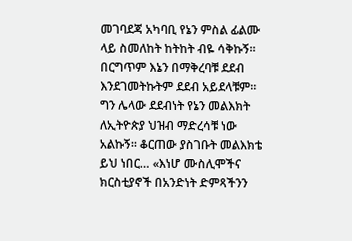መገባደጃ አካባቢ የኔን ምስል ፊልሙ ላይ ስመለከት ከትከት ብዬ ሳቅኩኝ። በርግጥም እኔን በማቅረባቹ ደደብ እንደገመትኩትም ደደብ አይደላቹም። ግን ሌላው ደደብነት የኔን መልእክት ለኢትዮጵያ ህዝብ ማድረሳቹ ነው አልኩኝ። ቆርጠው ያስገቡት መልእክቴ ይህ ነበር… «እነሆ ሙስሊሞችና ክርስቲያኖች በአንድነት ድምጻችንን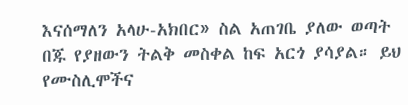እናሰማለን አላሁ-አክበር» ስል አጠገቤ ያለው ወጣት በጁ የያዘውን ትልቅ መስቀል ከፍ አርጎ ያሳያል። ይህ የሙስሊሞችና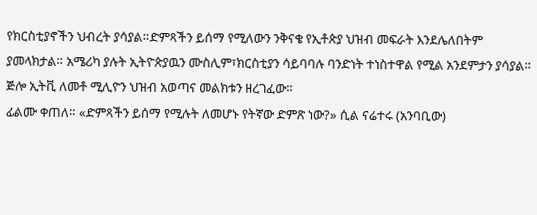የክርስቲያኖችን ህብረት ያሳያል።ድምጻችን ይሰማ የሚለውን ንቅናቄ የኢቶጵያ ህዝብ መፍራት እንደሌለበትም ያመላክታል። አሜሪካ ያሉት ኢትዮጵያዉን ሙስሊም፣ክርስቲያን ሳይባባሉ ባንድነት ተነስተዋል የሚል አንደምታን ያሳያል። ጅሎ ኢትቪ ለመቶ ሚሊዮን ህዝብ አወጣና መልክቱን ዘረገፈው።
ፊልሙ ቀጠለ። «ድምጻችን ይሰማ የሚሉት ለመሆኑ የትኛው ድምጽ ነው?» ሲል ናሬተሩ (አንባቢው)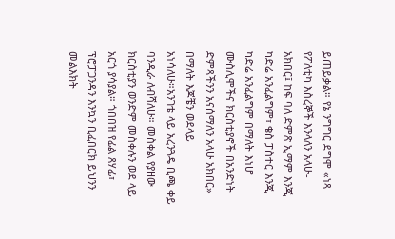ይጠይቃል። የኔ ንግግር ደግሞ «ነጻ የፖለቲካ እስረኞች እንላለን አላሁ-አክበር፤ ከፍ ባለ ድምጽ ኢማም እንጂ ካድሬ አንፈልግም፣ ቄስ ፓስተር እንጂ ካድሬ አንፈልግም በማለት እነሆ ሙስሊሞችና ክርስቲያኖች በአንድነት ድምጻችንን አናሰማለን አላሁ አክበር» በማለት እጆቼን ወደላይ አነሳለሁ።አንገቴ ላይ አረንጓዴ ቢጫ ቀይ ባንዲራ ለብሻለሁ። መስቀል የያዘው ክርስቲያን ወንድም መስቀሉን ወደ ላይ አርጎ ያሳያል። ጎበበዝ የፊል ጸሃፊ፣ ፕሮፓጋንዳን እንኳን ቢፈበርክ ይህንን መልእክት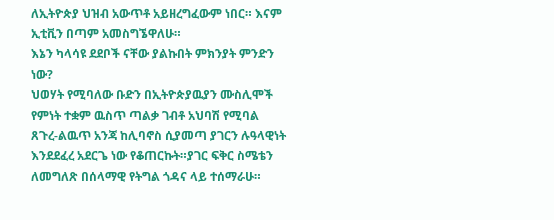ለኢትዮጵያ ህዝብ አውጥቶ አይዘረግፈውም ነበር። እናም ኢቲቪን በጣም አመስግኜዋለሁ።
እኔን ካላሳዩ ደደቦች ናቸው ያልኩበት ምክንያት ምንድን ነው?
ህወሃት የሚባለው ቡድን በኢትዮጵያዉያን ሙስሊሞች የምነት ተቋም ዉስጥ ጣልቃ ገብቶ አህባሽ የሚባል ጸጉረ-ልዉጥ አንጃ ከሊባኖስ ሲያመጣ ያገርን ሉዓላዊነት እንደደፈረ አደርጌ ነው የቆጠርኩት።ያገር ፍቅር ስሜቴን ለመግለጽ በሰላማዊ የትግል ጎዳና ላይ ተሰማራሁ።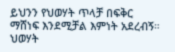ይህንን የህወሃት ጥላቻ በፍቅር ማሸነፍ እንደሚቻል እምነት አደረብኝ። ህወሃት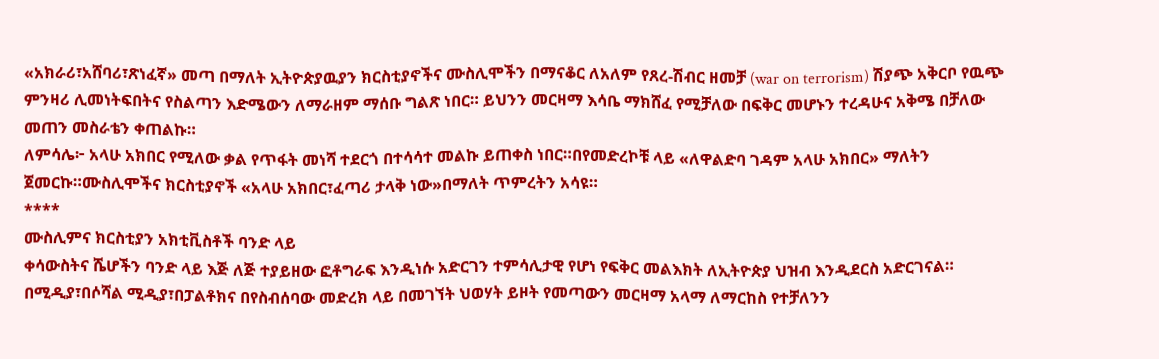«አክራሪ፣አሸባሪ፣ጽነፈኛ» መጣ በማለት ኢትዮጵያዉያን ክርስቲያኖችና ሙስሊሞችን በማናቆር ለአለም የጸረ-ሽብር ዘመቻ (war on terrorism) ሽያጭ አቅርቦ የዉጭ ምንዛሪ ሊመነትፍበትና የስልጣን እድሜውን ለማራዘም ማሰቡ ግልጽ ነበር። ይህንን መርዛማ እሳቤ ማክሸፈ የሚቻለው በፍቅር መሆኑን ተረዳሁና አቅሜ በቻለው መጠን መስራቴን ቀጠልኩ።
ለምሳሌ፦ አላሁ አክበር የሚለው ቃል የጥፋት መነሻ ተደርጎ በተሳሳተ መልኩ ይጠቀስ ነበር።በየመድረኮቹ ላይ «ለዋልድባ ገዳም አላሁ አክበር» ማለትን ጀመርኩ።ሙስሊሞችና ክርስቲያኖች «አላሁ አክበር፣ፈጣሪ ታላቅ ነው»በማለት ጥምረትን አሳዩ።
****
ሙስሊምና ክርስቲያን አክቲቪስቶች ባንድ ላይ
ቀሳውስትና ሼሆችን ባንድ ላይ እጅ ለጅ ተያይዘው ፎቶግራፍ እንዲነሱ አድርገን ተምሳሊታዊ የሆነ የፍቅር መልእክት ለኢትዮጵያ ህዝብ እንዲደርስ አድርገናል። በሚዲያ፣በሶሻል ሚዲያ፣በፓልቶክና በየስብሰባው መድረክ ላይ በመገኘት ህወሃት ይዞት የመጣውን መርዛማ አላማ ለማርከስ የተቻለንን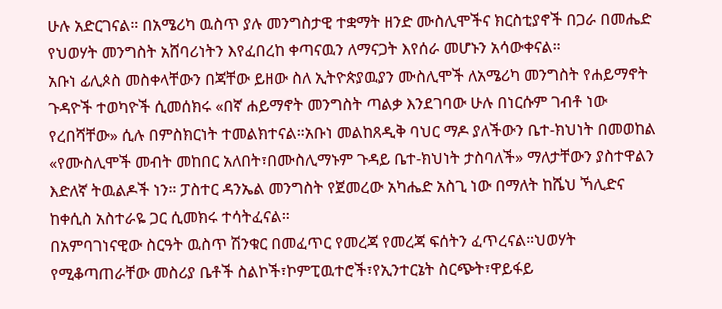ሁሉ አድርገናል። በአሜሪካ ዉስጥ ያሉ መንግስታዊ ተቋማት ዘንድ ሙስሊሞችና ክርስቲያኖች በጋራ በመሔድ የህወሃት መንግስት አሸባሪነትን እየፈበረከ ቀጣናዉን ለማናጋት እየሰራ መሆኑን አሳውቀናል።
አቡነ ፊሊጶስ መስቀላቸውን በጃቸው ይዘው ስለ ኢትዮጵያዉያን ሙስሊሞች ለአሜሪካ መንግስት የሐይማኖት ጉዳዮች ተወካዮች ሲመሰክሩ «በኛ ሐይማኖት መንግስት ጣልቃ እንደገባው ሁሉ በነርሱም ገብቶ ነው የረበሻቸው» ሲሉ በምስክርነት ተመልክተናል።አቡነ መልከጸዲቅ ባህር ማዶ ያለችውን ቤተ-ክህነት በመወከል «የሙስሊሞች መብት መከበር አለበት፣በሙስሊማኑም ጉዳይ ቤተ-ክህነት ታስባለች» ማለታቸውን ያስተዋልን እድለኛ ትዉልዶች ነን። ፓስተር ዳንኤል መንግስት የጀመረው አካሔድ አስጊ ነው በማለት ከሼህ ኻሊድና ከቀሲስ አስተራዬ ጋር ሲመክሩ ተሳትፈናል።
በአምባገነናዊው ስርዓት ዉስጥ ሽንቁር በመፈጥር የመረጃ የመረጃ ፍሰትን ፈጥረናል።ህወሃት የሚቆጣጠራቸው መስሪያ ቤቶች ስልኮች፣ኮምፒዉተሮች፣የኢንተርኔት ስርጭት፣ዋይፋይ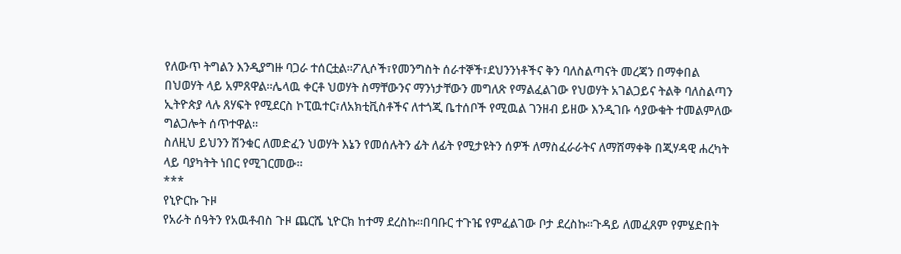የለውጥ ትግልን እንዲያግዙ ባጋራ ተሰርቷል።ፖሊሶች፣የመንግስት ሰራተኞች፣ደህንንነቶችና ቅን ባለስልጣናት መረጃን በማቀበል በህወሃት ላይ አምጸዋል።ሌላዉ ቀርቶ ህወሃት ስማቸውንና ማንነታቸውን መግለጽ የማልፈልገው የህወሃት አገልጋይና ትልቅ ባለስልጣን ኢትዮጵያ ላሉ ጸሃፍት የሚደርስ ኮፒዉተር፣ለአክቲቪስቶችና ለተጎጂ ቤተሰቦች የሚዉል ገንዘብ ይዘው እንዲገቡ ሳያውቁት ተመልምለው ግልጋሎት ሰጥተዋል።
ስለዚህ ይህንን ሽንቁር ለመድፈን ህወሃት እኔን የመሰሉትን ፊት ለፊት የሚታዩትን ሰዎች ለማስፈራራትና ለማሸማቀቅ በጂሃዳዊ ሐረካት ላይ ባያካትት ነበር የሚገርመው።
***
የኒዮርኩ ጉዞ
የአራት ሰዓትን የአዉቶብስ ጉዞ ጨርሼ ኒዮርክ ከተማ ደረስኩ።በባቡር ተጉዤ የምፈልገው ቦታ ደረስኩ።ጉዳይ ለመፈጸም የምሄድበት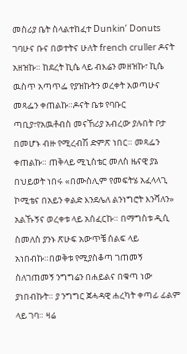መስሪያ ቤት ስላልተከፈተ Dunkin’ Donuts ገባሁና ቡና በወተትና ሁለት french cruller ዶናት አዘዝኩ። ከደረት ኪሴ ላይ ብእሬን መዘዝኩ፣ ኪሴ ዉስጥ አጣጥፌ የያዝኩትን ወረቀት አወጣሁና መጻፌን ቀጠልኩ።ዶናት ቤቱ የባቡር ጣቢያ፣የአዉቶብስ መናኸሪያ አብረው ያሉበት ቦታ በመሆኑ ብዙ የሚረብሽ ድምጽ ነበር። መጻፌን ቀጠልኩ። ጠቅላይ ሚኒስቴር መለስ ዜናዊ ያኔ በህይወት ነበሩ «በሙስሊም የመፍትሄ አፈላላጊ ኮሚቴና በአይን ቀልድ እንደሌለ ልንነግሮት እንሻለን» አልኹኝና ወረቀቱ ላይ አሰፈርኩ። በማግስቱ ዲሲ ስመለስ ያንኑ ጽሁፍ አውጥቼ ሰልፍ ላይ አነበብኩ።በወቅቱ የሚያስቆጣ ገጠመኝ ስለገጠመኝ ንግግሬን በሐይልና በቁጣ ነው ያነበብኩት። ያ ንግግር ጀሓዳዊ ሐረካት ቀጣፊ ፊልም ላይ ገባ። ዛሬ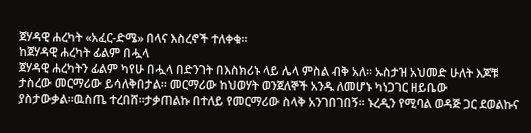ጀሃዳዊ ሐረካት «አፈር-ድሜ» በላና እስረኖች ተለቀቁ።
ከጀሃዳዊ ሐረካት ፊልም በሗላ
ጀሃዳዊ ሐረካትን ፊልም ካየሁ በሗላ በድንገት በእስክሪኑ ላይ ሌላ ምስል ብቅ አለ። ኡስታዝ አህመድ ሁለት እጆቹ ታስረው መርማሪው ይሳለቅበታል። መርማሪው ከህወሃት ወንጀለኞች አንዱ ለመሆኑ ካነጋገር ዘይቤው ያስታውቃል።ዉስጤ ተረበሸ።ታቃጠልኩ በተለይ የመርማሪው ስላቅ አንገበገበኝ። ኑረዲን የሚባል ወዳጅ ጋር ደወልኩና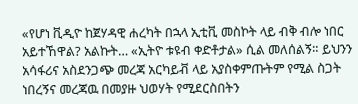«የሆነ ቪዲዮ ከጀሃዳዊ ሐረካት በኋላ ኢቲቪ መስኮት ላይ ብቅ ብሎ ነበር አይተኸዋል? አልኩት… «ኢትዮ ቱዩብ ቀድቶታል» ሲል መለሰልኝ። ይህንን አሳፋሪና አስደንጋጭ መረጃ አርካይቭ ላይ አያስቀምጡትም የሚል ስጋት ነበረኝና መረጃዉ በመያዙ ህወሃት የሚደርስበትን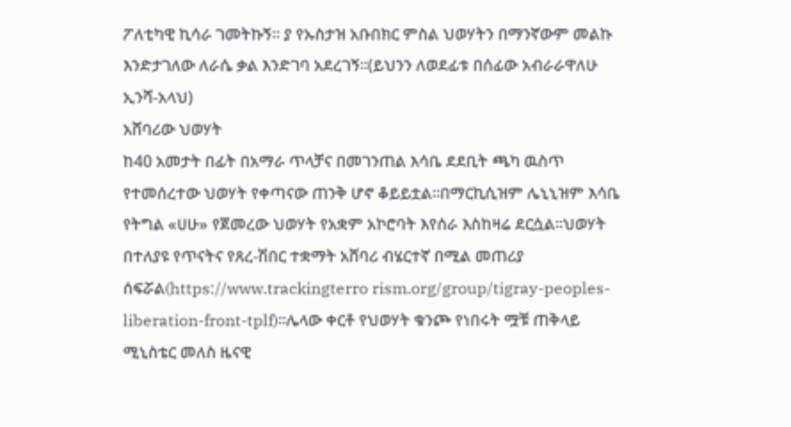ፖለቲካዊ ኪሳራ ገመትኩኝ። ያ የኡስታዝ አቡበክር ምስል ህወሃትን በማንኛውም መልኩ እንድታገለው ለራሴ ቃል እንድገባ አደረገኝ።(ይህንን ለወደፊቱ በሰፊው አብራራዋለሁ ኢንሻ-አላህ)
አሸባሪው ህወሃት
ከ40 አመታት በፊት በአማራ ጥላቻና በመገንጠል እሳቤ ደደቢት ጫካ ዉስጥ የተመሰረተው ህወሃት የቀጣናው ጠንቅ ሆኖ ቆይይቷል።በማርኪሲዝም ሌኒኒዝም እሳቤ የትግል «ሀሁ» የጀመረው ህወሃት የአቋም አኮሮባት እየሰራ እስከዛሬ ደርሷል።ህወሃት በተለያዩ የጥናትና የጸረ-ሽበር ተቋማት አሸባሪ ብሄርተኛ በሚል መጠሪያ ሰፍሯል(https://www.trackingterro rism.org/group/tigray-peoples- liberation-front-tplf)።ሌላው ቀርቶ የህወሃት ቁንጮ የነበሩት ሟቹ ጠቅላይ ሚኒስቴር መለስ ዜናዊ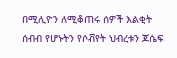በሚሊዮን ለሚቆጠሩ ሰዎች እልቂት ሰብብ የሆኑትን የሶቭየት ህብረቱን ጆሴፍ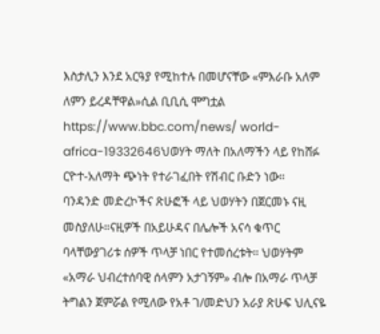እስታሊን እንደ አርዓያ የሚከተሉ በመሆናቸው «ምእራቡ አለም ለምን ይረዳቸዋል»ሲል ቢቢሲ ሞግቷል https://www.bbc.com/news/ world-africa-19332646ህወሃት ማለት በአለማችን ላይ የከሸፉ ርዮተ-አለማት ጭነት የተራገፈበት የሽብር ቡድን ነው።
ባንዳንድ መድረኮችና ጽሁፎች ላይ ህወሃትን በጀርመኑ ናዚ መስያለሁ።ናዚዎች በአይሁዳና በሌሎች አናሳ ቁጥር ባላቸውያገሪቱ ሰዎች ጥላቻ ነበር የተመሰረቱት። ህወሃትም «አማራ ህብረተሰባዊ ሰላምን አታገኝም» ብሎ በአማራ ጥላቻ ትግልን ጀምሯል የሚለው የአቶ ገ/መድህን አራያ ጽሁፍ ህሊናዬ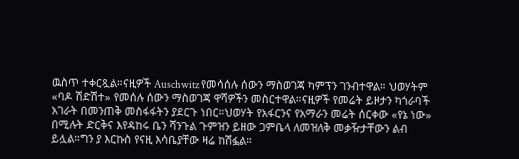ዉስጥ ተቀርጿል።ናዚዎች Auschwitz የመሳሰሉ ሰውን ማስወገጃ ካምፕን ገንብተዋል። ህወሃትም «ባዶ ሽድሽተ» የመሰሉ ሰውን ማስወገጃ ዋሻዎችን መስርተዋል።ናዚዎች የመሬት ይዞታን ካጎራባች አገራት በመንጠቅ መስፋፋትን ያደርጉ ነበር።ህወሃት የአፋርንና የአማራን መሬት ሰርቀው «የኔ ነው» በሚሉት ድርቅና እየዳከሩ ቤን ሻንጉል ጉምዝን ይዘው ጋምቤላ ለመዝለቅ መቃዥታቸውን ልብ ይሏል።ግን ያ እርኩስ የናዚ እሳቤያቸው ዛሬ ከሽፏል።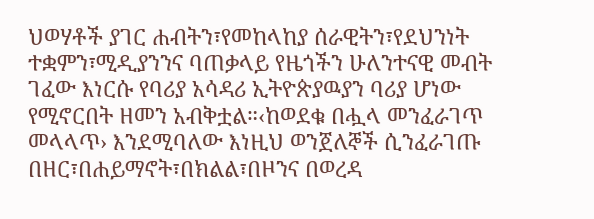ህወሃቶች ያገር ሐብትን፣የመከላከያ ሰራዊትን፣የደህንነት ተቋምን፣ሚዲያንንና ባጠቃላይ የዜጎችን ሁለንተናዊ መብት ገፈው እነርሱ የባሪያ አሳዳሪ ኢትዮጵያዉያን ባሪያ ሆነው የሚኖርበት ዘመን አብቅቷል።‹ከወደቁ በሗላ መንፈራገጥ መላላጥ› እንደሚባለው እነዚህ ወንጀለኞች ሲንፈራገጡ በዘር፣በሐይማኖት፣በክልል፣በዞንና በወረዳ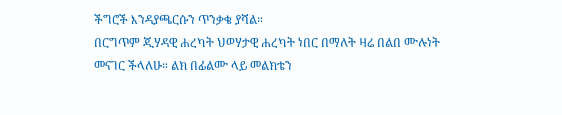ችግሮች እንዳያጫርሱን ጥንቃቄ ያሻል።
በርግጥም ጂሃዳዊ ሐረካት ህወሃታዊ ሐረካት ነበር በማለት ዛሬ በልበ ሙሉነት መናገር ችላለሁ። ልክ በፊልሙ ላይ መልክቴን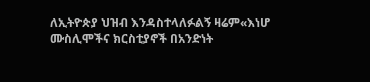ለኢትዮጵያ ህዝብ እንዳስተላለፉልኝ ዛሬም«እነሆ ሙስሊሞችና ክርስቲያኖች በአንድነት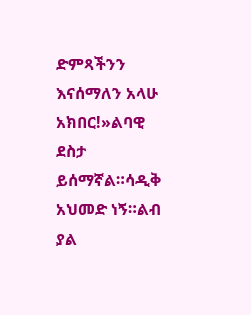ድምጻችንን እናሰማለን አላሁ አክበር!»ልባዊ ደስታ ይሰማኛል።ሳዲቅ አህመድ ነኝ።ልብ ያል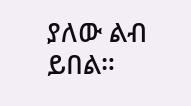ያለው ልብ ይበል።